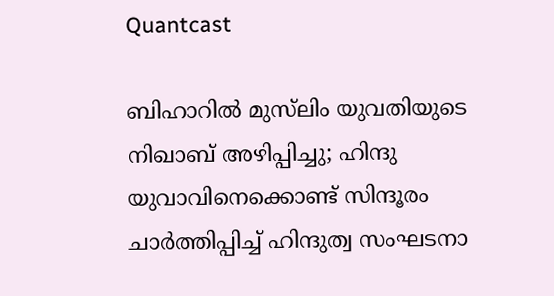Quantcast

ബിഹാറിൽ മുസ്‌ലിം യുവതിയുടെ നിഖാബ് അഴിപ്പിച്ചു; ഹിന്ദു യുവാവിനെക്കൊണ്ട് സിന്ദൂരം ചാർത്തിപ്പിച്ച് ഹിന്ദുത്വ സംഘടനാ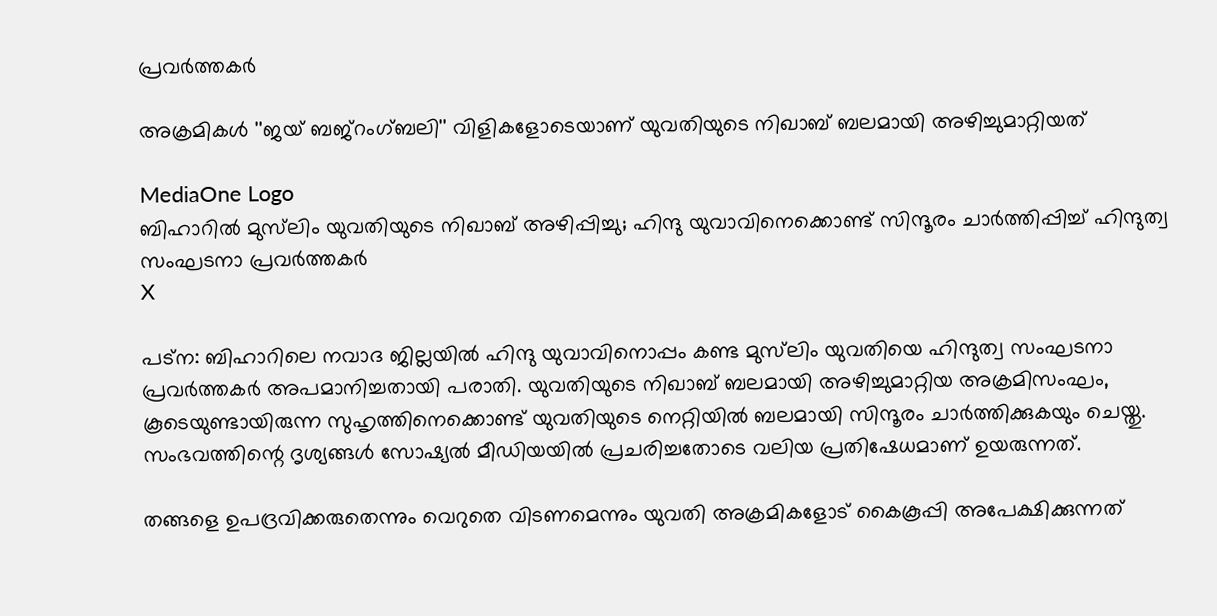പ്രവർത്തകർ

അക്രമികൾ ''ജയ് ബജ്‌റംഗ്ബലി'' വിളികളോടെയാണ് യുവതിയുടെ നിഖാബ് ബലമായി അഴിച്ചുമാറ്റിയത്

MediaOne Logo
ബിഹാറിൽ മുസ്‌ലിം യുവതിയുടെ നിഖാബ് അഴിപ്പിച്ചു; ഹിന്ദു യുവാവിനെക്കൊണ്ട് സിന്ദൂരം ചാർത്തിപ്പിച്ച് ഹിന്ദുത്വ സംഘടനാ പ്രവർത്തകർ
X

പട്‌ന: ബിഹാറിലെ നവാദ ജില്ലയിൽ ഹിന്ദു യുവാവിനൊപ്പം കണ്ട മുസ്‌ലിം യുവതിയെ ഹിന്ദുത്വ സംഘടനാ പ്രവർത്തകർ അപമാനിച്ചതായി പരാതി. യുവതിയുടെ നിഖാബ് ബലമായി അഴിച്ചുമാറ്റിയ അക്രമിസംഘം, കൂടെയുണ്ടായിരുന്ന സുഹൃത്തിനെക്കൊണ്ട് യുവതിയുടെ നെറ്റിയിൽ ബലമായി സിന്ദൂരം ചാർത്തിക്കുകയും ചെയ്തു. സംഭവത്തിന്റെ ദൃശ്യങ്ങൾ സോഷ്യൽ മീഡിയയിൽ പ്രചരിച്ചതോടെ വലിയ പ്രതിഷേധമാണ് ഉയരുന്നത്.

തങ്ങളെ ഉപദ്രവിക്കരുതെന്നും വെറുതെ വിടണമെന്നും യുവതി അക്രമികളോട് കൈകൂപ്പി അപേക്ഷിക്കുന്നത്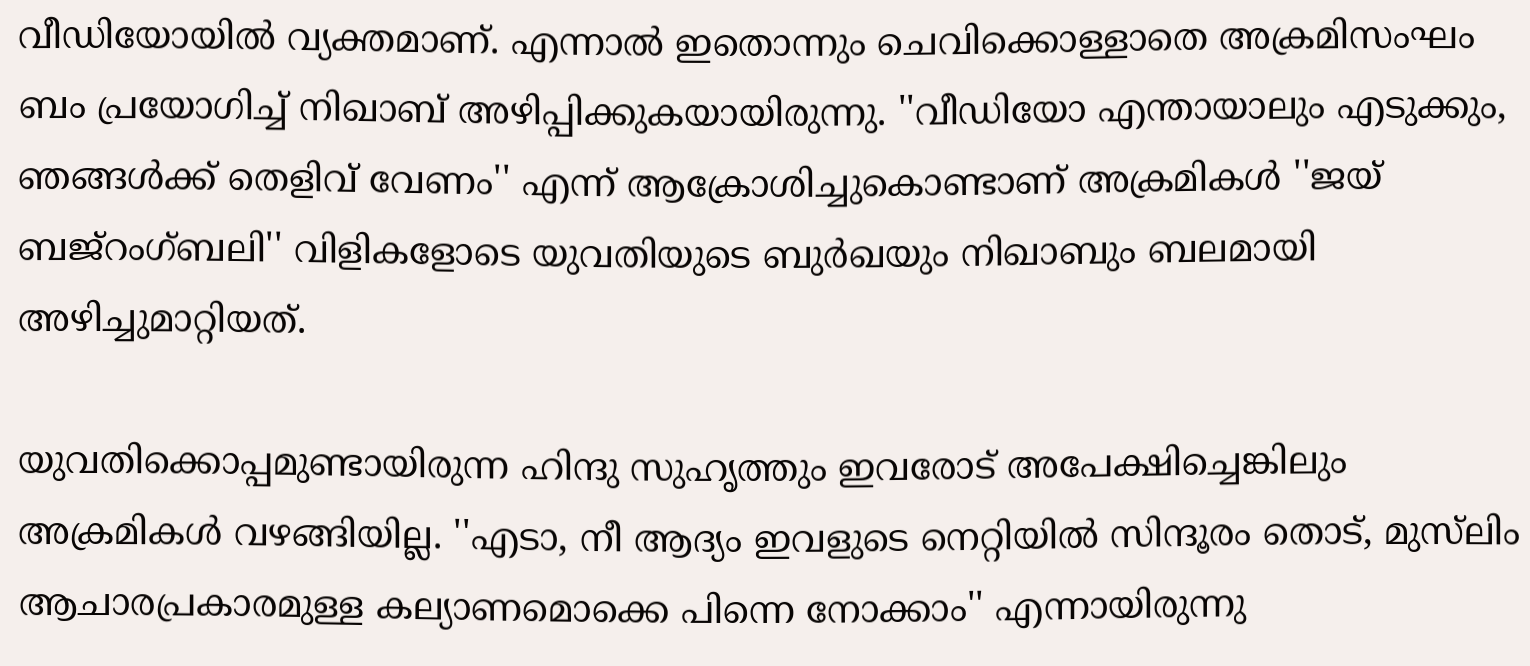വീഡിയോയിൽ വ്യക്തമാണ്. എന്നാൽ ഇതൊന്നും ചെവിക്കൊള്ളാതെ അക്രമിസംഘം ബം പ്രയോഗിച്ച് നിഖാബ് അഴിപ്പിക്കുകയായിരുന്നു. ''വീഡിയോ എന്തായാലും എടുക്കും, ഞങ്ങൾക്ക് തെളിവ് വേണം'' എന്ന് ആക്രോശിച്ചുകൊണ്ടാണ് അക്രമികൾ ''ജയ് ബജ്‌റംഗ്ബലി'' വിളികളോടെ യുവതിയുടെ ബുർഖയും നിഖാബും ബലമായി അഴിച്ചുമാറ്റിയത്.

യുവതിക്കൊപ്പമുണ്ടായിരുന്ന ഹിന്ദു സുഹൃത്തും ഇവരോട് അപേക്ഷിച്ചെങ്കിലും അക്രമികൾ വഴങ്ങിയില്ല. ''എടാ, നീ ആദ്യം ഇവളുടെ നെറ്റിയിൽ സിന്ദൂരം തൊട്, മുസ്‌ലിം ആചാരപ്രകാരമുള്ള കല്യാണമൊക്കെ പിന്നെ നോക്കാം'' എന്നായിരുന്നു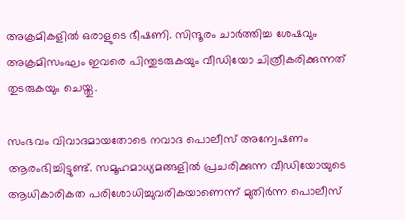അക്രമികളിൽ ഒരാളുടെ ഭീഷണി. സിന്ദൂരം ചാർത്തിച്ച ശേഷവും അക്രമിസംഘം ഇവരെ പിന്തുടരുകയും വീഡിയോ ചിത്രീകരിക്കുന്നത് തുടരുകയും ചെയ്തു.

സംഭവം വിവാദമായതോടെ നവാദ പൊലീസ് അന്വേഷണം ആരംഭിച്ചിട്ടുണ്ട്. സമൂഹമാധ്യമങ്ങളിൽ പ്രചരിക്കുന്ന വീഡിയോയുടെ ആധികാരികത പരിശോധിച്ചുവരികയാണെന്ന് മുതിർന്ന പൊലീസ്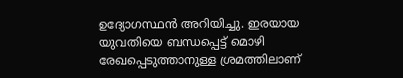ഉദ്യോഗസ്ഥൻ അറിയിച്ചു. ഇരയായ യുവതിയെ ബന്ധപ്പെട്ട് മൊഴി രേഖപ്പെടുത്താനുള്ള ശ്രമത്തിലാണ്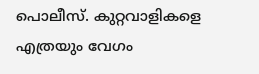പൊലീസ്. കുറ്റവാളികളെ എത്രയും വേഗം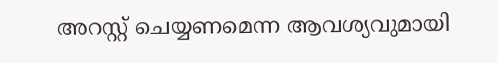അറസ്റ്റ് ചെയ്യണമെന്ന ആവശ്യവുമായി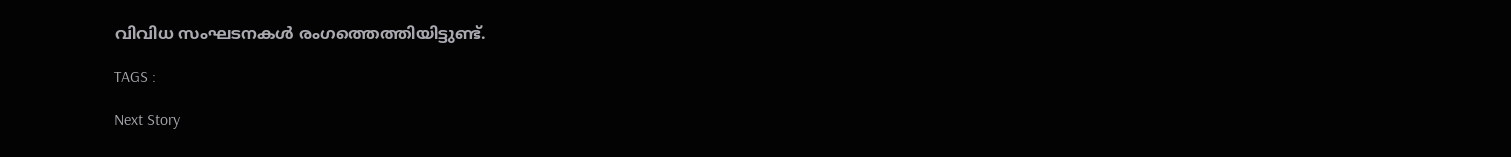വിവിധ സംഘടനകൾ രംഗത്തെത്തിയിട്ടുണ്ട്.

TAGS :

Next Story